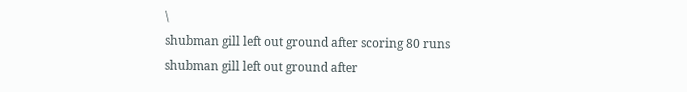\
shubman gill left out ground after scoring 80 runs
shubman gill left out ground after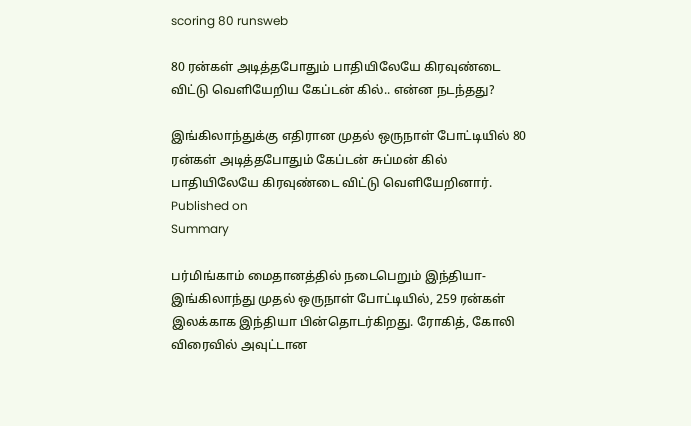scoring 80 runsweb

80 ரன்கள் அடித்தபோதும் பாதியிலேயே கிரவுண்டை விட்டு வெளியேறிய கேப்டன் கில்.. என்ன நடந்தது?

இங்கிலாந்துக்கு எதிரான முதல் ஒருநாள் போட்டியில் 80 ரன்கள் அடித்தபோதும் கேப்டன் சுப்மன் கில் பாதியிலேயே கிரவுண்டை விட்டு வெளியேறினார்.
Published on
Summary

பர்மிங்காம் மைதானத்தில் நடைபெறும் இந்தியா-இங்கிலாந்து முதல் ஒருநாள் போட்டியில், 259 ரன்கள் இலக்காக இந்தியா பின்தொடர்கிறது. ரோகித், கோலி விரைவில் அவுட்டான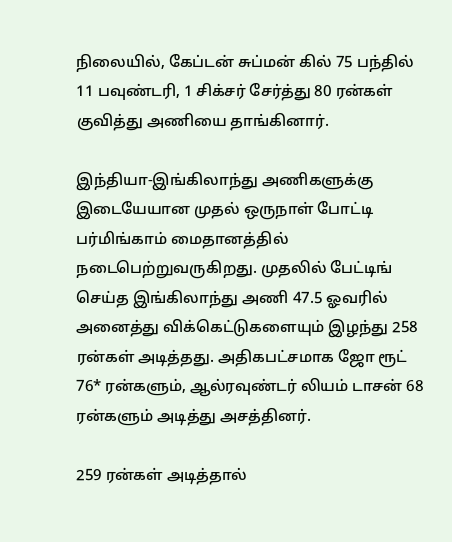நிலையில், கேப்டன் சுப்மன் கில் 75 பந்தில் 11 பவுண்டரி, 1 சிக்சர் சேர்த்து 80 ரன்கள் குவித்து அணியை தாங்கினார்.

இந்தியா-இங்கிலாந்து அணிகளுக்கு இடையேயான முதல் ஒருநாள் போட்டி பர்மிங்காம் மைதானத்தில் நடைபெற்றுவருகிறது. முதலில் பேட்டிங் செய்த இங்கிலாந்து அணி 47.5 ஓவரில் அனைத்து விக்கெட்டுகளையும் இழந்து 258 ரன்கள் அடித்தது. அதிகபட்சமாக ஜோ ரூட் 76* ரன்களும், ஆல்ரவுண்டர் லியம் டாசன் 68 ரன்களும் அடித்து அசத்தினர்.

259 ரன்கள் அடித்தால்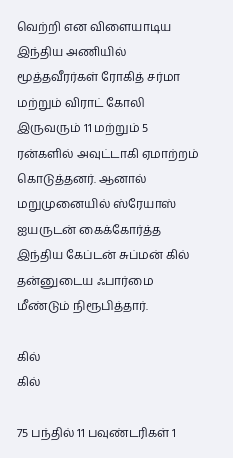வெற்றி என விளையாடிய இந்திய அணியில் மூத்தவீரர்கள் ரோகித் சர்மா மற்றும் விராட் கோலி இருவரும் 11 மற்றும் 5 ரன்களில் அவுட்டாகி ஏமாற்றம் கொடுத்தனர். ஆனால் மறுமுனையில் ஸ்ரேயாஸ் ஐயருடன் கைக்கோர்த்த இந்திய கேப்டன் சுப்மன் கில் தன்னுடைய ஃபார்மை மீண்டும் நிரூபித்தார்.

கில்
கில்

75 பந்தில் 11 பவுண்டரிகள் 1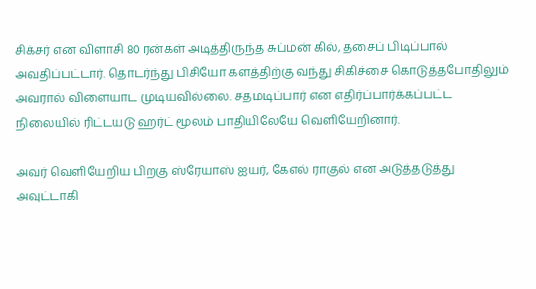சிக்சர் என விளாசி 80 ரன்கள் அடித்திருந்த சுப்மன் கில், தசைப் பிடிப்பால் அவதிப்பட்டார். தொடர்ந்து பிசியோ களத்திற்கு வந்து சிகிச்சை கொடுத்தபோதிலும் அவரால் விளையாட முடியவில்லை. சதமடிப்பார் என எதிர்ப்பார்க்கப்பட்ட நிலையில் ரிட்டயடு ஹர்ட் மூலம் பாதியிலேயே வெளியேறினார்.

அவர் வெளியேறிய பிறகு ஸ்ரேயாஸ் ஐயர், கேஎல் ராகுல் என அடுத்தடுத்து அவுட்டாகி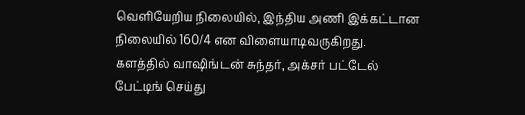வெளியேறிய நிலையில், இந்திய அணி இக்கட்டான நிலையில் 160/4 என விளையாடிவருகிறது. களத்தில் வாஷிங்டன் சுந்தர், அக்சர் பட்டேல் பேட்டிங் செய்து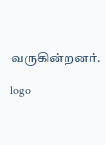வருகின்றனர்.

logo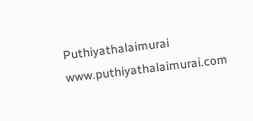Puthiyathalaimurai
www.puthiyathalaimurai.com